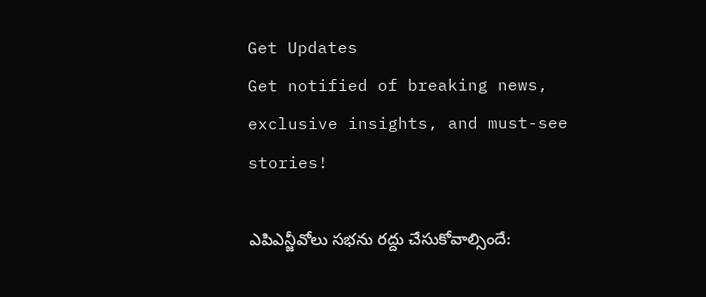Get Updates
Get notified of breaking news, exclusive insights, and must-see stories!

ఎపిఎన్జీవోలు సభను రద్దు చేసుకోవాల్సిందే: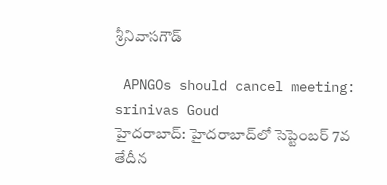శ్రీనివాసగౌడ్

 APNGOs should cancel meeting: srinivas Goud
హైదరాబాద్: హైదరాబాద్‌లో సెప్టెంబర్ 7వ తేదీన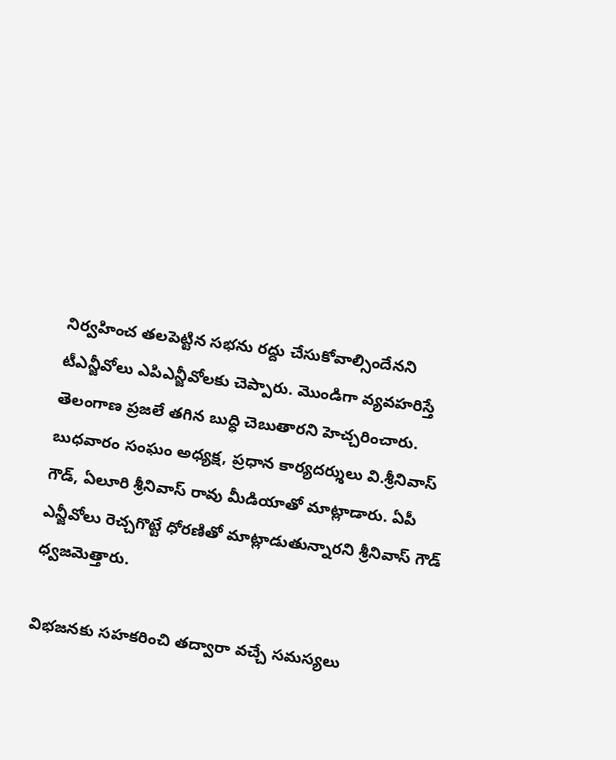నిర్వహించ తలపెట్టిన సభను రద్దు చేసుకోవాల్సిందేనని టీఎన్జీవోలు ఎపిఎన్జీవోలకు చెప్పారు. మొండిగా వ్యవహరిస్తే తెలంగాణ ప్రజలే తగిన బుద్ధి చెబుతారని హెచ్చరించారు. బుధవారం సంఘం అధ్యక్ష, ప్రధాన కార్యదర్శులు వి.శ్రీనివాస్ గౌడ్, ఏలూరి శ్రీనివాస్ రావు మీడియాతో మాట్లాడారు. ఏపీ ఎన్జీవోలు రెచ్చగొట్టే ధోరణితో మాట్లాడుతున్నారని శ్రీనివాస్ గౌడ్ ధ్వజమెత్తారు.

విభజనకు సహకరించి తద్వారా వచ్చే సమస్యలు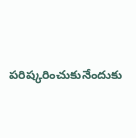పరిష్కరించుకునేందుకు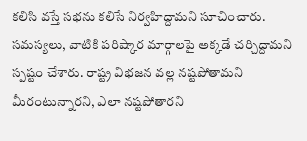కలిసి వస్తే సభను కలిసే నిర్వహిద్దామని సూచించారు. సమస్యలు, వాటికి పరిష్కార మార్గాలపై అక్కడే చర్చిద్దామని స్పష్టం చేశారు. రాష్ట్ర విభజన వల్ల నష్టపోతామని మీరంటున్నారని, ఎలా నష్టపోతారని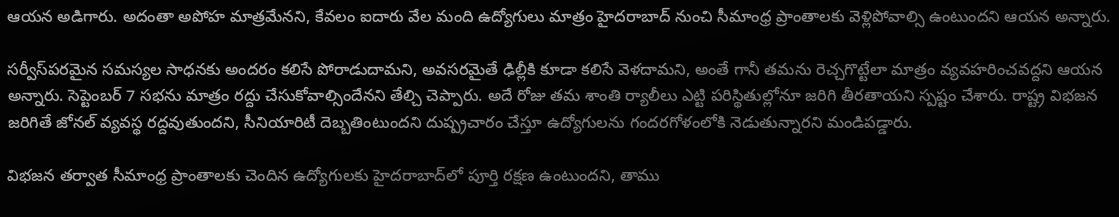ఆయన అడిగారు. అదంతా అపోహ మాత్రమేనని, కేవలం ఐదారు వేల మంది ఉద్యోగులు మాత్రం హైదరాబాద్ నుంచి సీమాంధ్ర ప్రాంతాలకు వెళ్లిపోవాల్సి ఉంటుందని ఆయన అన్నారు.

సర్వీస్‌పరమైన సమస్యల సాధనకు అందరం కలిసే పోరాడుదామని, అవసరమైతే ఢిల్లీకి కూడా కలిసే వెళదామని, అంతే గానీ తమను రెచ్చగొట్టేలా మాత్రం వ్యవహరించవద్దని ఆయన అన్నారు. సెప్టెంబర్ 7 సభను మాత్రం రద్దు చేసుకోవాల్సిందేనని తేల్చి చెప్పారు. అదే రోజు తమ శాంతి ర్యాలీలు ఎట్టి పరిస్థితుల్లోనూ జరిగి తీరతాయని స్పష్టం చేశారు. రాష్ట్ర విభజన జరిగితే జోనల్ వ్యవస్థ రద్దవుతుందని, సీనియారిటీ దెబ్బతింటుందని దుష్ప్రచారం చేస్తూ ఉద్యోగులను గందరగోళంలోకి నెడుతున్నారని మండిపడ్డారు.

విభజన తర్వాత సీమాంధ్ర ప్రాంతాలకు చెందిన ఉద్యోగులకు హైదరాబాద్‌లో పూర్తి రక్షణ ఉంటుందని, తాము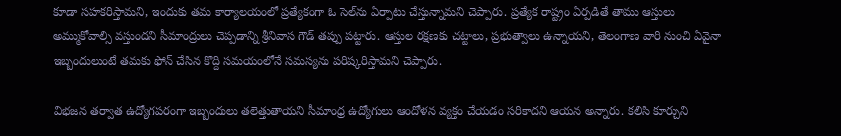కూడా సహకరిస్తామని, ఇందుకు తమ కార్యాలయంలో ప్రత్యేకంగా ఓ సెల్‌ను ఏర్పాటు చేస్తున్నామని చెప్పారు. ప్రత్యేక రాష్ట్రం ఏర్పడితే తాము ఆస్తులు అమ్ముకోవాల్సి వస్తుందని సీమాంద్రులు చెప్పడాన్ని శ్రీనివాస గౌడ్ తప్పు పట్టారు. ఆస్తుల రక్షణకు చట్టాలు, ప్రభుత్వాలు ఉన్నాయని, తెలంగాణ వారి నుంచి ఏవైనా ఇబ్బందులుంటే తమకు ఫోన్ చేసిన కొద్ది సమయంలోనే సమస్యను పరిష్కరిస్తామని చెప్పారు.

విభజన తర్వాత ఉద్యోగపరంగా ఇబ్బందులు తలెత్తుతాయని సీమాంధ్ర ఉద్యోగులు ఆందోళన వ్యక్తం చేయడం సరికాదని ఆయన అన్నారు. కలిసి కూర్చుని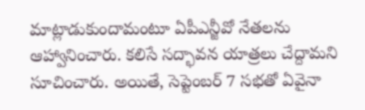మాట్లాడుకుందామంటూ ఏపీఎన్జీవో నేతలను ఆహ్వానించారు. కలిసే సద్భావన యాత్రలు చేద్దామని సూచించారు. అయితే, సెప్టెంబర్ 7 సభతో ఏవైనా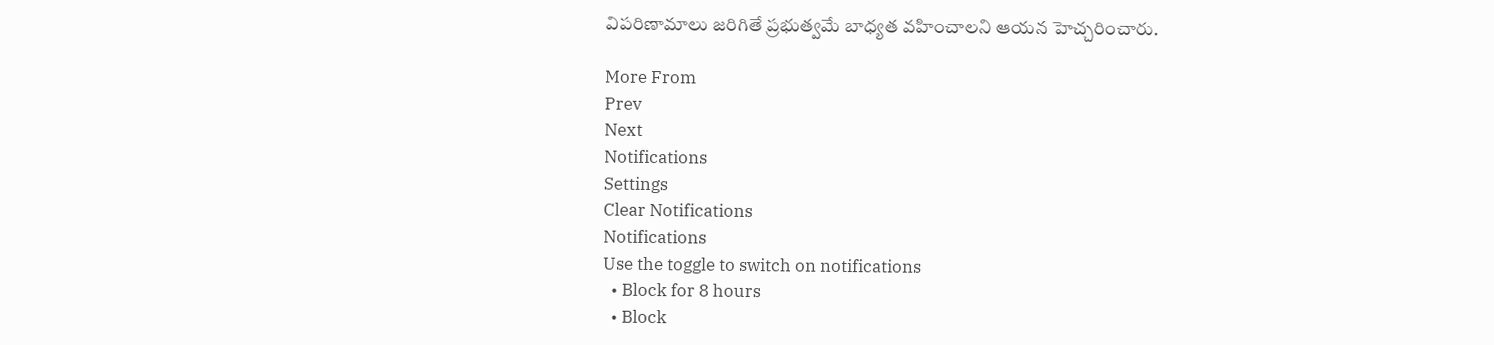విపరిణామాలు జరిగితే ప్రభుత్వమే బాధ్యత వహించాలని ఆయన హెచ్చరించారు.

More From
Prev
Next
Notifications
Settings
Clear Notifications
Notifications
Use the toggle to switch on notifications
  • Block for 8 hours
  • Block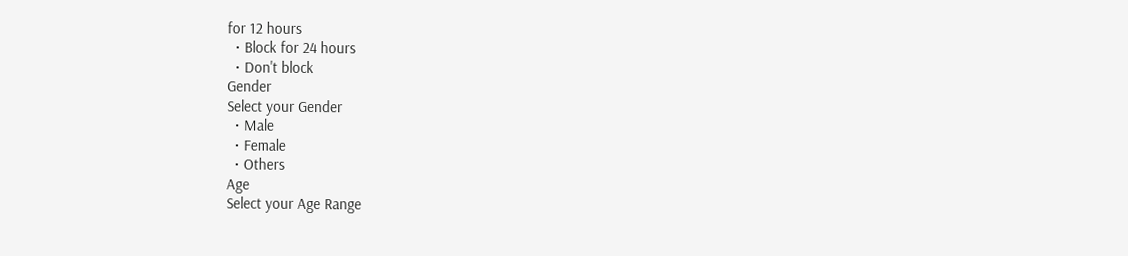for 12 hours
  • Block for 24 hours
  • Don't block
Gender
Select your Gender
  • Male
  • Female
  • Others
Age
Select your Age Range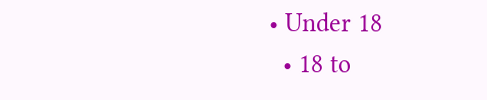• Under 18
  • 18 to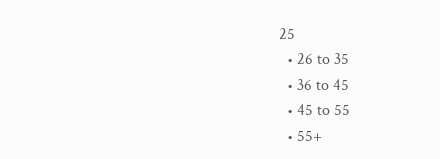25
  • 26 to 35
  • 36 to 45
  • 45 to 55
  • 55+